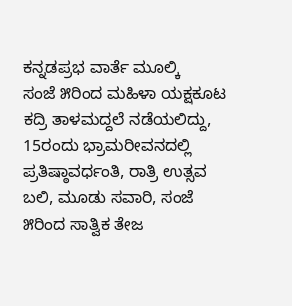ಕನ್ನಡಪ್ರಭ ವಾರ್ತೆ ಮೂಲ್ಕಿ
ಸಂಜೆ ೫ರಿಂದ ಮಹಿಳಾ ಯಕ್ಷಕೂಟ ಕದ್ರಿ ತಾಳಮದ್ದಲೆ ನಡೆಯಲಿದ್ದು, 15ರಂದು ಭ್ರಾಮರೀವನದಲ್ಲಿ ಪ್ರತಿಷ್ಠಾವರ್ಧಂತಿ, ರಾತ್ರಿ ಉತ್ಸವ ಬಲಿ, ಮೂಡು ಸವಾರಿ, ಸಂಜೆ ೫ರಿಂದ ಸಾತ್ವಿಕ ತೇಜ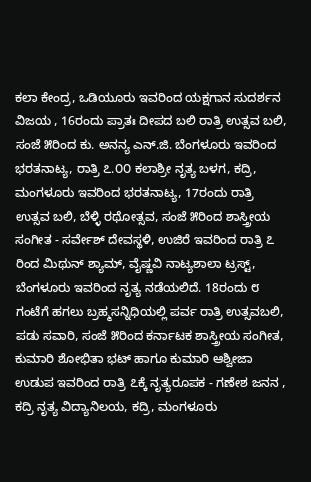ಕಲಾ ಕೇಂದ್ರ, ಒಡಿಯೂರು ಇವರಿಂದ ಯಕ್ಷಗಾನ ಸುದರ್ಶನ ವಿಜಯ , 16ರಂದು ಪ್ರಾತಃ ದೀಪದ ಬಲಿ ರಾತ್ರಿ ಉತ್ಸವ ಬಲಿ, ಸಂಜೆ ೫ರಿಂದ ಕು. ಅನನ್ಯ ಎನ್.ಜಿ. ಬೆಂಗಳೂರು ಇವರಿಂದ ಭರತನಾಟ್ಯ, ರಾತ್ರಿ ೭.೦೦ ಕಲಾಶ್ರೀ ನೃತ್ಯ ಬಳಗ, ಕದ್ರಿ, ಮಂಗಳೂರು ಇವರಿಂದ ಭರತನಾಟ್ಯ, 17ರಂದು ರಾತ್ರಿ ಉತ್ಸವ ಬಲಿ, ಬೆಳ್ಳಿ ರಥೋತ್ಸವ, ಸಂಜೆ ೫ರಿಂದ ಶಾಸ್ತ್ರೀಯ ಸಂಗೀತ - ಸರ್ವೇಶ್ ದೇವಸ್ಥಳಿ, ಉಜಿರೆ ಇವರಿಂದ ರಾತ್ರಿ ೭ ರಿಂದ ಮಿಥುನ್ ಶ್ಯಾಮ್, ವೈಷ್ಣವಿ ನಾಟ್ಯಶಾಲಾ ಟ್ರಸ್ಟ್, ಬೆಂಗಳೂರು ಇವರಿಂದ ನೃತ್ಯ ನಡೆಯಲಿದೆ. 18ರಂದು ೮ ಗಂಟೆಗೆ ಹಗಲು ಬ್ರಹ್ಮಸನ್ನಿಧಿಯಲ್ಲಿ ಪರ್ವ ರಾತ್ರಿ ಉತ್ಸವಬಲಿ, ಪಡು ಸವಾರಿ, ಸಂಜೆ ೫ರಿಂದ ಕರ್ನಾಟಕ ಶಾಸ್ತ್ರೀಯ ಸಂಗೀತ, ಕುಮಾರಿ ಶೋಭಿತಾ ಭಟ್ ಹಾಗೂ ಕುಮಾರಿ ಆಶ್ವೀಜಾ ಉಡುಪ ಇವರಿಂದ ರಾತ್ರಿ ೭ಕ್ಕೆ ನೃತ್ಯರೂಪಕ - ಗಣೇಶ ಜನನ , ಕದ್ರಿ ನೃತ್ಯ ವಿದ್ಯಾನಿಲಯ, ಕದ್ರಿ, ಮಂಗಳೂರು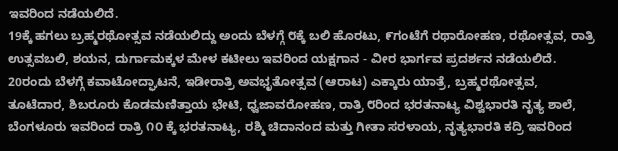ಇವರಿಂದ ನಡೆಯಲಿದೆ.
19ಕ್ಕೆ ಹಗಲು ಬ್ರಹ್ಮರಥೋತ್ಸವ ನಡೆಯಲಿದ್ದು ಅಂದು ಬೆಳಗ್ಗೆ ೮ಕ್ಕೆ ಬಲಿ ಹೊರಟು, ೯ಗಂಟೆಗೆ ರಥಾರೋಹಣ, ರಥೋತ್ಸವ, ರಾತ್ರಿ ಉತ್ಸವಬಲಿ, ಶಯನ, ದುರ್ಗಾಮಕ್ಕಳ ಮೇಳ ಕಟೀಲು ಇವರಿಂದ ಯಕ್ಷಗಾನ - ವೀರ ಭಾರ್ಗವ ಪ್ರದರ್ಶನ ನಡೆಯಲಿದೆ. 20ರಂದು ಬೆಳಗ್ಗೆ ಕವಾಟೋದ್ಘಾಟನೆ, ಇಡೀರಾತ್ರಿ ಅವಭೃತೋತ್ಸವ (ಆರಾಟ) ಎಕ್ಕಾರು ಯಾತ್ರೆ, ಬ್ರಹ್ಮರಥೋತ್ಸವ, ತೂಟೆದಾರ, ಶಿಬರೂರು ಕೊಡಮಣಿತ್ತಾಯ ಭೇಟಿ, ಧ್ವಜಾವರೋಹಣ, ರಾತ್ರಿ ೮ರಿಂದ ಭರತನಾಟ್ಯ ವಿಶ್ವಭಾರತಿ ನೃತ್ಯ ಶಾಲೆ, ಬೆಂಗಳೂರು ಇವರಿಂದ ರಾತ್ರಿ ೧೦ ಕ್ಕೆ ಭರತನಾಟ್ಯ, ರಶ್ಮಿ ಚಿದಾನಂದ ಮತ್ತು ಗೀತಾ ಸರಳಾಯ, ನೃತ್ಯಭಾರತಿ ಕದ್ರಿ ಇವರಿಂದ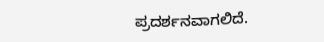ಪ್ರದರ್ಶನವಾಗಲಿದೆ.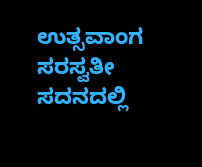ಉತ್ಸವಾಂಗ ಸರಸ್ವತೀ ಸದನದಲ್ಲಿ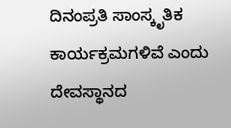ದಿನಂಪ್ರತಿ ಸಾಂಸ್ಕೃತಿಕ ಕಾರ್ಯಕ್ರಮಗಳಿವೆ ಎಂದು ದೇವಸ್ಥಾನದ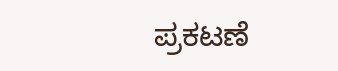ಪ್ರಕಟಣೆ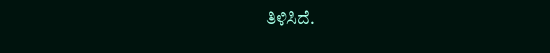ತಿಳಿಸಿದೆ.